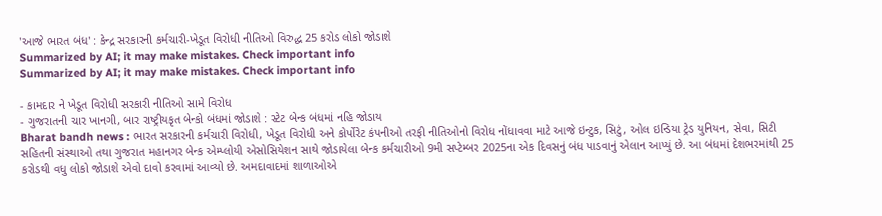'આજે ભારત બંધ' : કેન્દ્ર સરકારની કર્મચારી-ખેડૂત વિરોધી નીતિઓ વિરુદ્ધ 25 કરોડ લોકો જોડાશે
Summarized by AI; it may make mistakes. Check important info
Summarized by AI; it may make mistakes. Check important info

- કામદાર ને ખેડૂત વિરોધી સરકારી નીતિઓ સામે વિરોધ
- ગુજરાતની ચાર ખાનગી, બાર રાષ્ટ્રીયકૃત બેન્કો બંધમાં જોડાશે : સ્ટેટ બેન્ક બંધમાં નહિ જોડાય
Bharat bandh news : ભારત સરકારની કર્મચારી વિરોધી, ખેડૂત વિરોધી અને કોર્પોરેટ કંપનીઓ તરફી નીતિઓનો વિરોધ નોંધાવવા માટે આજે ઇન્ટુક, સિટું, ઓલ ઇન્ડિયા ટ્રેડ યુનિયન, સેવા, સિટી સહિતની સંસ્થાઓ તથા ગુજરાત મહાનગર બેન્ક એમ્પ્લોયી એસોસિયેશન સાથે જોડાયેલા બેન્ક કર્મચારીઓ 9મી સપ્ટેમ્બર 2025ના એક દિવસનું બંધ પાડવાનું એલાન આપ્યું છે. આ બંધમાં દેશભરમાંથી 25 કરોડથી વધુ લોકો જોડાશે એવો દાવો કરવામાં આવ્યો છે. અમદાવાદમાં શાળાઓએ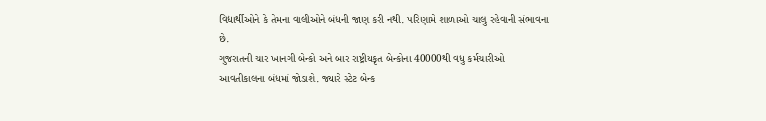વિદ્યાર્થીઓને કે તેમના વાલીઓને બંધની જાણ કરી નથી. પરિણામે શાળાઓ ચાલુ રહેવાની સંભાવના છે.
ગુજરાતની ચાર ખાનગી બેન્કો અને બાર રાષ્ટ્રીયકૃત બેન્કોના 40000થી વધુ કર્મચારીઓ આવતીકાલના બંધમાં જોડાશે. જ્યારે સ્ટેટ બેન્ક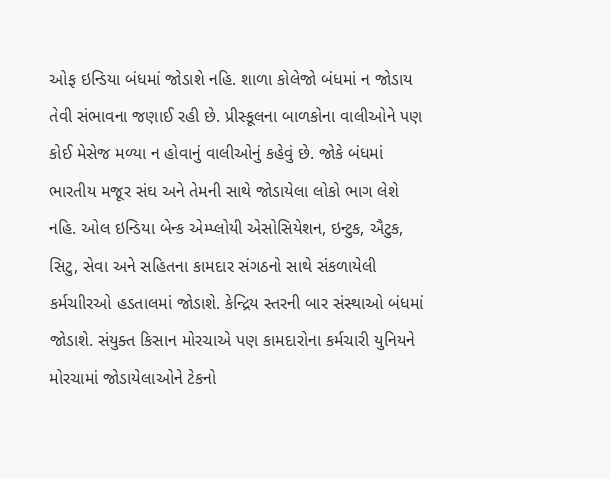ઓફ ઇન્ડિયા બંધમાં જોડાશે નહિ. શાળા કોલેજો બંધમાં ન જોડાય તેવી સંભાવના જણાઈ રહી છે. પ્રીસ્કૂલના બાળકોના વાલીઓને પણ કોઈ મેસેજ મળ્યા ન હોવાનું વાલીઓનું કહેવું છે. જોકે બંધમાં ભારતીય મજૂર સંઘ અને તેમની સાથે જોડાયેલા લોકો ભાગ લેશે નહિ. ઓલ ઇન્ડિયા બેન્ક એમ્પ્લોયી એસોસિયેશન, ઇન્ટુક, ઐટુક, સિટુ, સેવા અને સહિતના કામદાર સંગઠનો સાથે સંકળાયેલી કર્મચાીરઓ હડતાલમાં જોડાશે. કેન્દ્રિય સ્તરની બાર સંસ્થાઓ બંધમાં જોડાશે. સંયુક્ત કિસાન મોરચાએ પણ કામદારોના કર્મચારી યુનિયને મોરચામાં જોડાયેલાઓને ટેકનો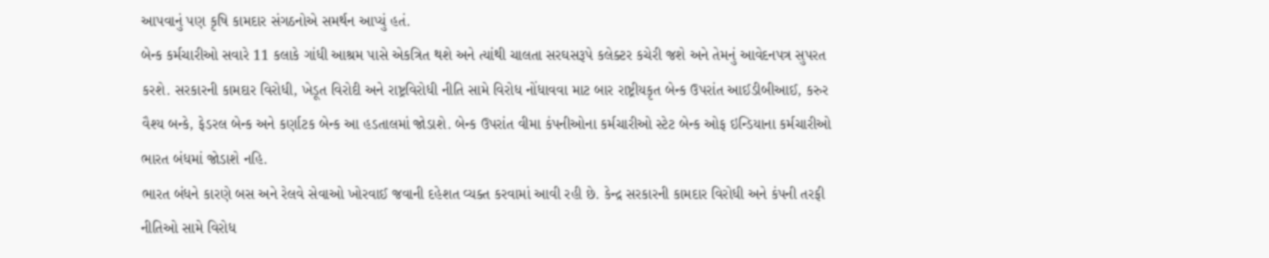આપવાનું પણ કૃષિ કામદાર સંગઠનોએ સમર્થન આપ્યું હતં.
બેન્ક કર્મચારીઓ સવારે 11 કલાકે ગાંધી આશ્રમ પાસે એકત્રિત થશે અને ત્યાંથી ચાલતા સરઘસરૂપે કલેક્ટર કચેરી જશે અને તેમનું આવેદનપત્ર સુપરત કરશે. સરકારની કામદાર વિરોધી, ખેડૂત વિરોદી અને રાષ્ટ્રવિરોધી નીતિ સામે વિરોધ નોંધાવવા માટ બાર રાષ્ટ્રીયકૃત બેન્ક ઉપરાંત આઈડીબીઆઈ, કરુર વૈશ્ય બન્કે, ફેડરલ બેન્ક અને કર્ણાટક બેન્ક આ હડતાલમાં જોડાશે. બેન્ક ઉપરાંત વીમા કંપનીઓના કર્મચારીઓ સ્ટેટ બેન્ક ઓફ ઇન્ડિયાના કર્મચારીઓ ભારત બંધમાં જોડાશે નહિ.
ભારત બંધને કારણે બસ અને રેલવે સેવાઓ ખોરવાઈ જવાની દહેશત વ્યક્ત કરવામાં આવી રહી છે. કેન્દ્ર સરકારની કામદાર વિરોધી અને કંપની તરફી નીતિઓ સામે વિરોધ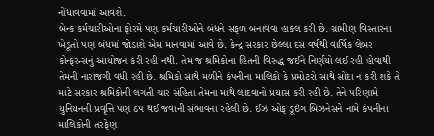નોંધાવવામાં આવશે.
બેન્ક કર્મચારીઓના ફોરમે પણ કર્મચારીઓને બંધને સફળ બનાવવા હાકલ કરી છે. ગ્રામીણ વિસ્તારના ખેડૂતો પણ બંધમાં જોડાશે એમ માનવામાં આવે છે. કેન્દ્ર સરકાર છેલ્લા દસ વર્ષથી વાર્ષિક લેબર કોન્ફરન્સનું આયોજન કરી રહી નથી. તેમ જ શ્રમિકોના હિતની વિરુદ્ધ જઈને નિર્ણયો લઈ રહી હોવાથી તેમની નારાજગી વધી રહી છે. શ્રમિકો સાથે મળીને કંપનીના માલિકો કે પ્રમોટરો સાથે સોદા ન કરી શકે તે માટે સરકાર શ્રમિકોની લગતી ચાર સંહિતા તેમના માથે લાદવાનો પ્રયાસ કરી રહી છે. તેને પરિણામે યુનિયનની પ્રવૃત્તિ પણ ઠપ થઈ જવાની સંભાવના રહેલી છે. ઈઝ ઓફ ડૂઇંગ બિઝનેસને નામે કંપનીના માલિકોની તરફેણ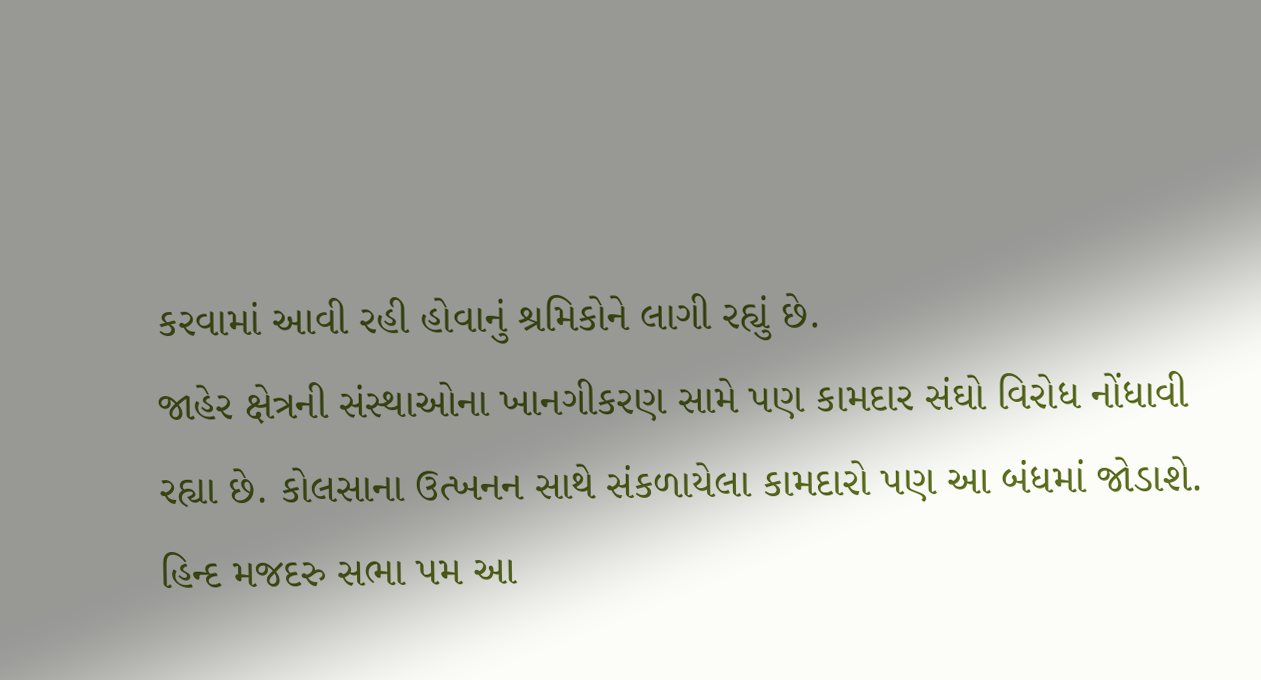કરવામાં આવી રહી હોવાનું શ્રમિકોને લાગી રહ્યું છે.
જાહેર ક્ષેત્રની સંસ્થાઓના ખાનગીકરણ સામે પણ કામદાર સંઘો વિરોધ નોંધાવી રહ્યા છે. કોલસાના ઉત્ખનન સાથે સંકળાયેલા કામદારો પણ આ બંધમાં જોડાશે. હિન્દ મજદરુ સભા પમ આ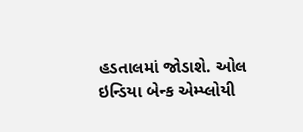હડતાલમાં જોડાશે. ઓલ ઇન્ડિયા બેન્ક એમ્પ્લોયી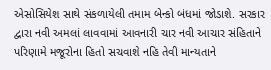એસોસિયેશ સાથે સંકળાયેલી તમામ બેન્કો બંધમાં જોડાશે. સરકાર દ્વારા નવી અમલાં લાવવામાં આવનારી ચાર નવી આચાર સંહિતાને પરિણામે મજૂરોના હિતો સચવાશે નહિ તેવી માન્યતાને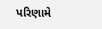પરિણામે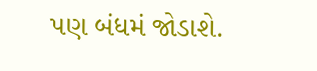પણ બંધમં જોડાશે.